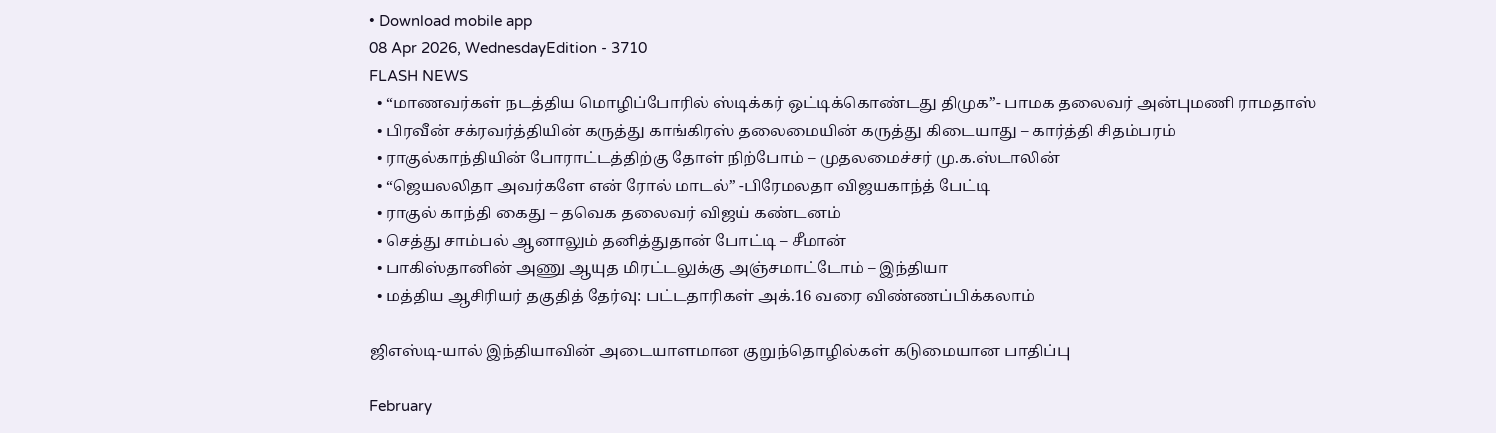• Download mobile app
08 Apr 2026, WednesdayEdition - 3710
FLASH NEWS
  • “மாணவர்கள் நடத்திய மொழிப்போரில் ஸ்டிக்கர் ஒட்டிக்கொண்டது திமுக”- பாமக தலைவர் அன்புமணி ராமதாஸ்
  • பிரவீன் சக்ரவர்த்தியின் கருத்து காங்கிரஸ் தலைமையின் கருத்து கிடையாது – கார்த்தி சிதம்பரம்
  • ராகுல்காந்தியின் போராட்டத்திற்கு தோள் நிற்போம் – முதலமைச்சர் மு.க.ஸ்டாலின்
  • “ஜெயலலிதா அவர்களே என் ரோல் மாடல்” -பிரேமலதா விஜயகாந்த் பேட்டி
  • ராகுல் காந்தி கைது – தவெக தலைவர் விஜய் கண்டனம்
  • செத்து சாம்பல் ஆனாலும் தனித்துதான் போட்டி – சீமான்
  • பாகிஸ்தானின் அணு ஆயுத மிரட்டலுக்கு அஞ்சமாட்டோம் – இந்தியா
  • மத்திய ஆசிரியர் தகுதித் தேர்வு: பட்டதாரிகள் அக்.16 வரை விண்ணப்பிக்கலாம்

ஜிஎஸ்டி-யால் இந்தியாவின் அடையாளமான குறுந்தொழில்கள் கடுமையான பாதிப்பு

February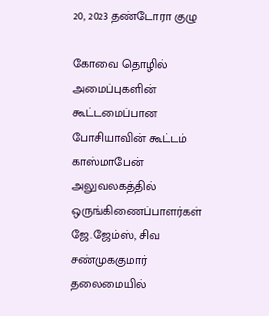20, 2023 தண்டோரா குழு

கோவை தொழில் அமைப்புகளின் கூட்டமைப்பான போசியாவின் கூட்டம் காஸ்மாபேன் அலுவலகத்தில் ஒருங்கிணைப்பாளர்கள் ஜே.ஜேம்ஸ், சிவ சண்முககுமார் தலைமையில்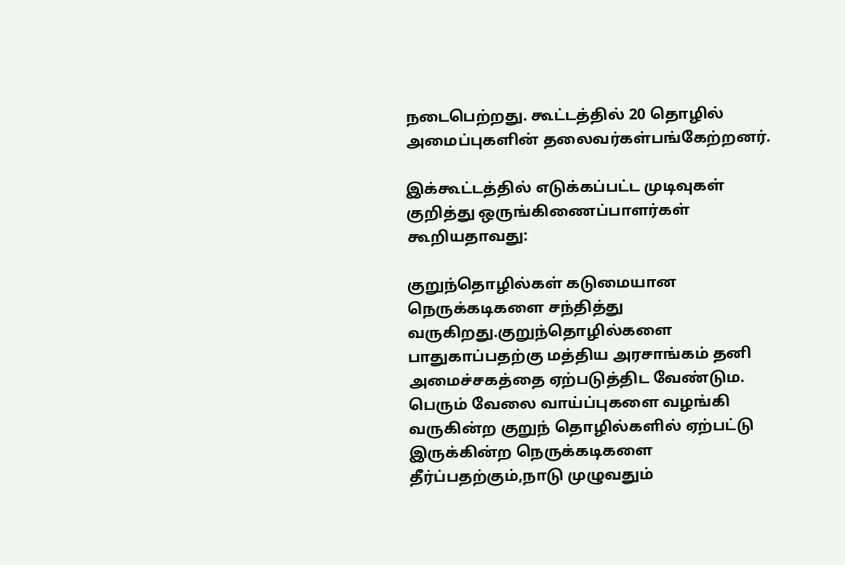நடைபெற்றது. கூட்டத்தில் 20 தொழில் அமைப்புகளின் தலைவர்கள்பங்கேற்றனர்.

இக்கூட்டத்தில் எடுக்கப்பட்ட முடிவுகள் குறித்து ஒருங்கிணைப்பாளர்கள் கூறியதாவது:

குறுந்தொழில்கள் கடுமையான நெருக்கடிகளை சந்தித்து வருகிறது.குறுந்தொழில்களை பாதுகாப்பதற்கு மத்திய அரசாங்கம் தனி அமைச்சகத்தை ஏற்படுத்திட வேண்டும. பெரும் வேலை வாய்ப்புகளை வழங்கி வருகின்ற குறுந் தொழில்களில் ஏற்பட்டு இருக்கின்ற நெருக்கடிகளை தீர்ப்பதற்கும்,நாடு முழுவதும்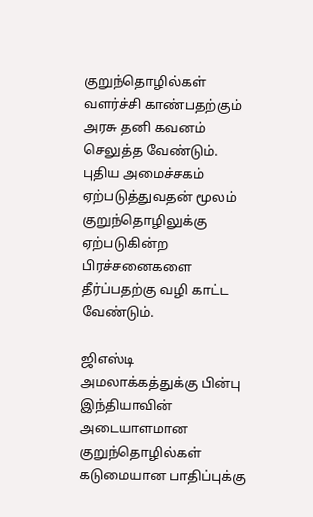குறுந்தொழில்கள் வளர்ச்சி காண்பதற்கும் அரசு தனி கவனம் செலுத்த வேண்டும். புதிய அமைச்சகம் ஏற்படுத்துவதன் மூலம் குறுந்தொழிலுக்கு ஏற்படுகின்ற பிரச்சனைகளை தீர்ப்பதற்கு வழி காட்ட வேண்டும்.

ஜிஎஸ்டி அமலாக்கத்துக்கு பின்பு இந்தியாவின் அடையாளமான குறுந்தொழில்கள் கடுமையான பாதிப்புக்கு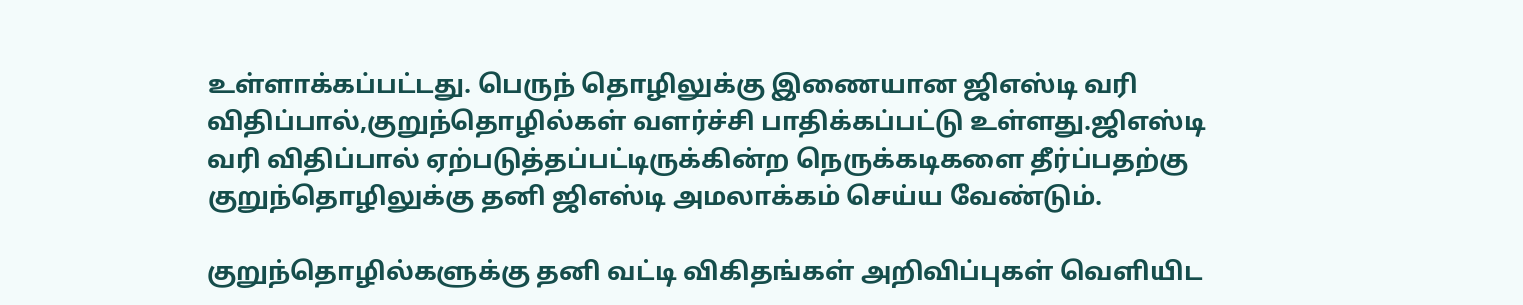உள்ளாக்கப்பட்டது. பெருந் தொழிலுக்கு இணையான ஜிஎஸ்டி வரி விதிப்பால்,குறுந்தொழில்கள் வளர்ச்சி பாதிக்கப்பட்டு உள்ளது.ஜிஎஸ்டி வரி விதிப்பால் ஏற்படுத்தப்பட்டிருக்கின்ற நெருக்கடிகளை தீர்ப்பதற்கு குறுந்தொழிலுக்கு தனி ஜிஎஸ்டி அமலாக்கம் செய்ய வேண்டும்.

குறுந்தொழில்களுக்கு தனி வட்டி விகிதங்கள் அறிவிப்புகள் வெளியிட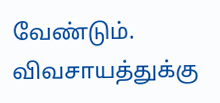வேண்டும். விவசாயத்துக்கு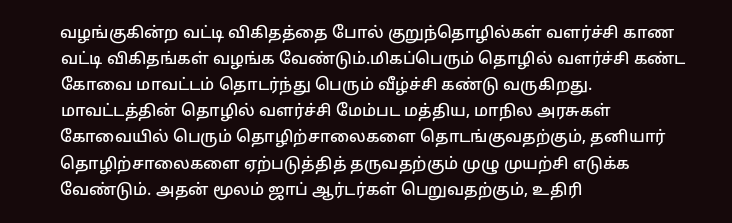வழங்குகின்ற வட்டி விகிதத்தை போல் குறுந்தொழில்கள் வளர்ச்சி காண வட்டி விகிதங்கள் வழங்க வேண்டும்.மிகப்பெரும் தொழில் வளர்ச்சி கண்ட கோவை மாவட்டம் தொடர்ந்து பெரும் வீழ்ச்சி கண்டு வருகிறது.
மாவட்டத்தின் தொழில் வளர்ச்சி மேம்பட மத்திய, மாநில அரசுகள் கோவையில் பெரும் தொழிற்சாலைகளை தொடங்குவதற்கும், தனியார் தொழிற்சாலைகளை ஏற்படுத்தித் தருவதற்கும் முழு முயற்சி எடுக்க வேண்டும். அதன் மூலம் ஜாப் ஆர்டர்கள் பெறுவதற்கும், உதிரி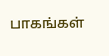பாகங்கள்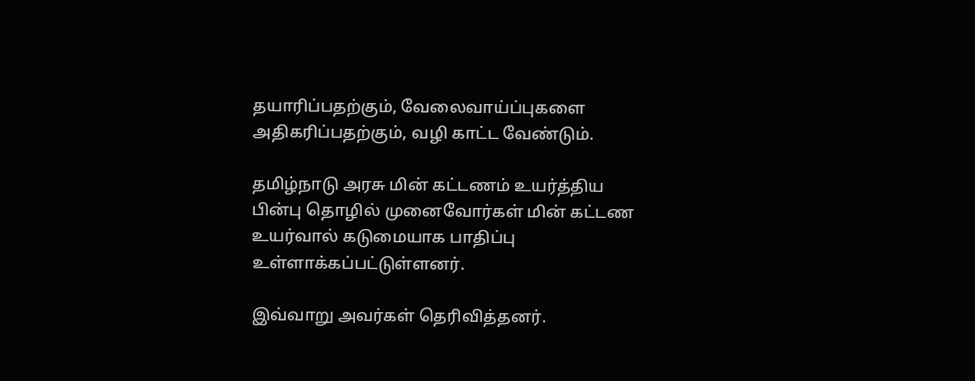தயாரிப்பதற்கும், வேலைவாய்ப்புகளை அதிகரிப்பதற்கும், வழி காட்ட வேண்டும்.

தமிழ்நாடு அரசு மின் கட்டணம் உயர்த்திய பின்பு தொழில் முனைவோர்கள் மின் கட்டண உயர்வால் கடுமையாக பாதிப்பு உள்ளாக்கப்பட்டுள்ளனர்.

இவ்வாறு அவர்கள் தெரிவித்தனர்.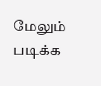மேலும் படிக்க